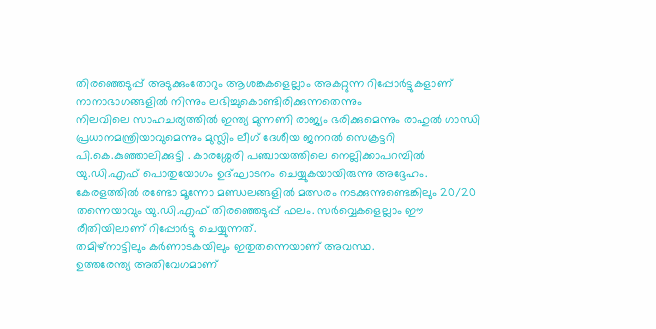തിരഞ്ഞെടുപ്പ് അടുക്കുംതോറും ആശങ്കകളെല്ലാം അകറ്റുന്ന റിപ്പോർട്ടുകളാണ് നാനാഭാഗങ്ങളിൽ നിന്നും ലഭിച്ചുകൊണ്ടിരിക്കുന്നതെന്നും
നിലവിലെ സാഹചര്യത്തിൽ ഇന്ത്യ മുന്നണി രാജ്യം ഭരിക്കുമെന്നും രാഹുൽ ഗാന്ധി പ്രധാനമന്ത്രിയാവുമെന്നും മുസ്ലിം ലീഗ് ദേശീയ ജനറൽ സെക്രട്ടറി പി.കെ.കുഞ്ഞാലിക്കുട്ടി . കാരശ്ശേരി പഞ്ചായത്തിലെ നെല്ലിക്കാപറമ്പിൽ യു.ഡി.എഫ് പൊതുയോഗം ഉദ്ഘാടനം ചെയ്യുകയായിരുന്നു അദ്ദേഹം.
കേരളത്തിൽ രണ്ടോ മൂന്നോ മണ്ഡലങ്ങളിൽ മത്സരം നടക്കുന്നുണ്ടെങ്കിലും 20/20 തന്നെയാവും യു.ഡി.എഫ് തിരഞ്ഞെടുപ്പ് ഫലം. സർവ്വെകളെല്ലാം ഈ രീതിയിലാണ് റിപ്പോർട്ടു ചെയ്യുന്നത്.
തമിഴ്നാട്ടിലും കർണാടകയിലും ഇതുതന്നെയാണ് അവസ്ഥ.
ഉത്തരേന്ത്യ അതിവേഗമാണ്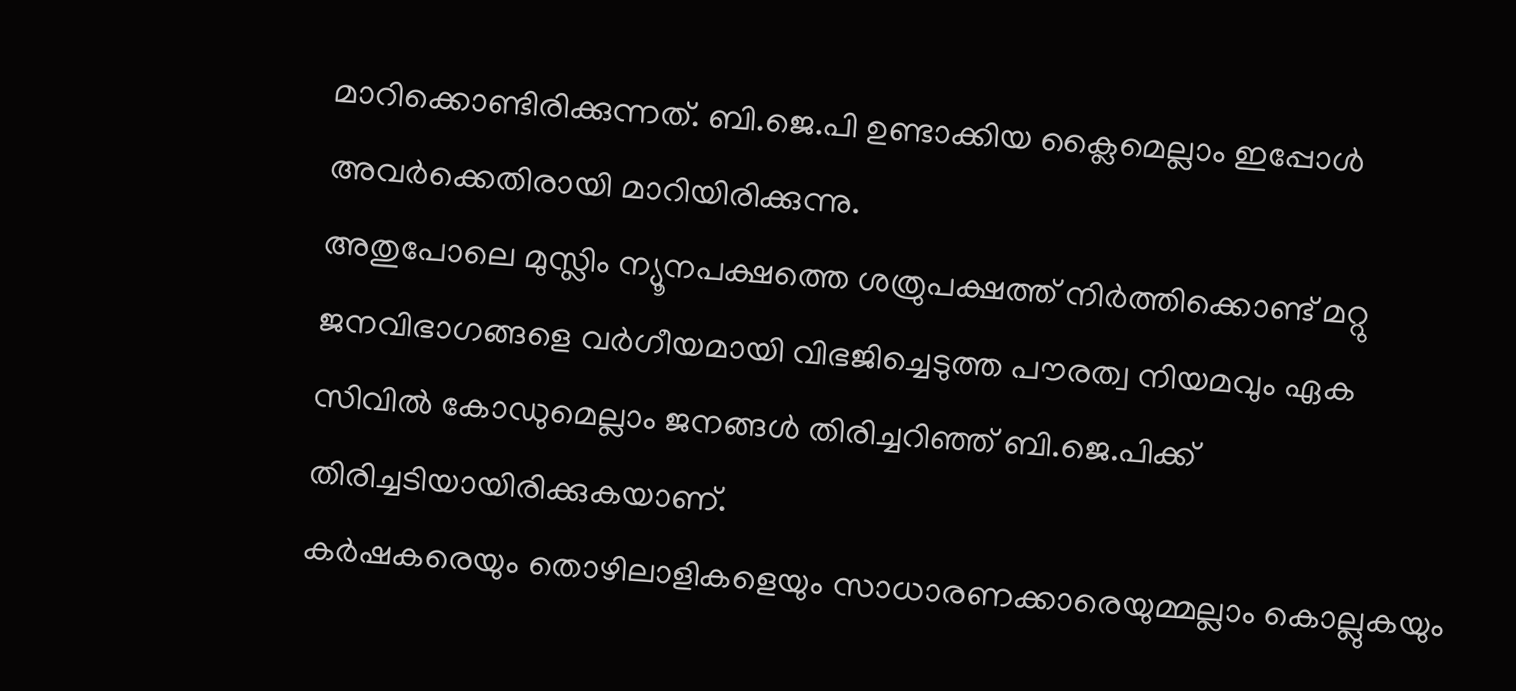മാറിക്കൊണ്ടിരിക്കുന്നത്. ബി.ജെ.പി ഉണ്ടാക്കിയ ക്ലൈമെല്ലാം ഇപ്പോൾ അവർക്കെതിരായി മാറിയിരിക്കുന്നു.
അതുപോലെ മുസ്ലിം ന്യൂനപക്ഷത്തെ ശത്രുപക്ഷത്ത് നിർത്തിക്കൊണ്ട് മറ്റു ജനവിഭാഗങ്ങളെ വർഗീയമായി വിഭജിച്ചെടുത്ത പൗരത്വ നിയമവും ഏക സിവിൽ കോഡുമെല്ലാം ജനങ്ങൾ തിരിച്ചറിഞ്ഞ് ബി.ജെ.പിക്ക് തിരിച്ചടിയായിരിക്കുകയാണ്.
കർഷകരെയും തൊഴിലാളികളെയും സാധാരണക്കാരെയുമ്മല്ലാം കൊല്ലുകയും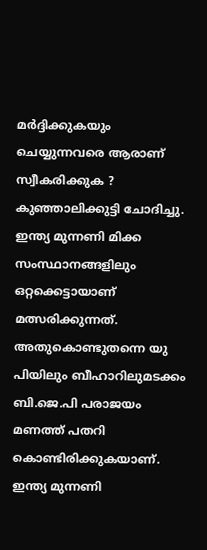മർദ്ദിക്കുകയും ചെയ്യുന്നവരെ ആരാണ് സ്വീകരിക്കുക ?
കുഞ്ഞാലിക്കുട്ടി ചോദിച്ചു.
ഇന്ത്യ മുന്നണി മിക്ക സംസ്ഥാനങ്ങളിലും ഒറ്റക്കെട്ടായാണ് മത്സരിക്കുന്നത്. അതുകൊണ്ടുതന്നെ യു പിയിലും ബീഹാറിലുമടക്കം ബി.ജെ.പി പരാജയം മണത്ത് പതറി കൊണ്ടിരിക്കുകയാണ്. ഇന്ത്യ മുന്നണി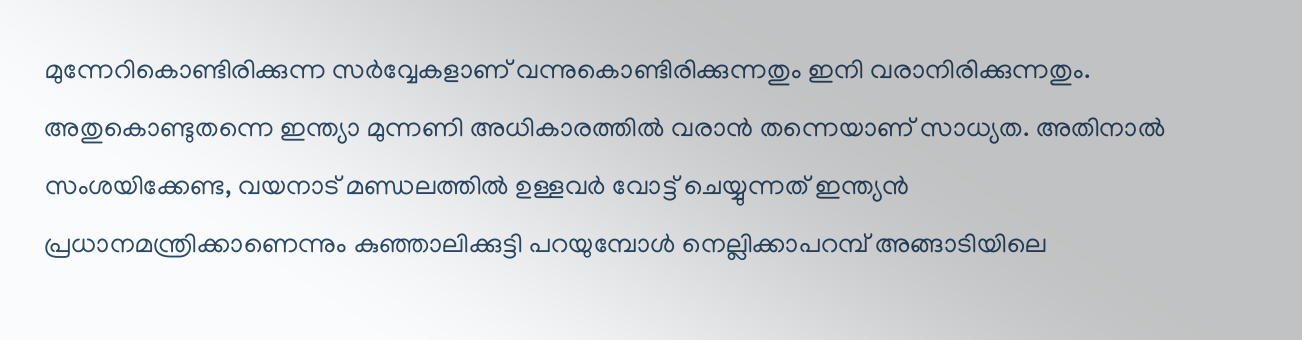മുന്നേറികൊണ്ടിരിക്കുന്ന സർവ്വേകളാണ് വന്നുകൊണ്ടിരിക്കുന്നതും ഇനി വരാനിരിക്കുന്നതും. അതുകൊണ്ടുതന്നെ ഇന്ത്യാ മുന്നണി അധികാരത്തിൽ വരാൻ തന്നെയാണ് സാധ്യത. അതിനാൽ സംശയിക്കേണ്ട, വയനാട് മണ്ഡലത്തിൽ ഉള്ളവർ വോട്ട് ചെയ്യുന്നത് ഇന്ത്യൻ പ്രധാനമന്ത്രിക്കാണെന്നും കുഞ്ഞാലിക്കുട്ടി പറയുമ്പോൾ നെല്ലിക്കാപറമ്പ് അങ്ങാടിയിലെ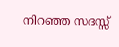നിറഞ്ഞ സദസ്സ്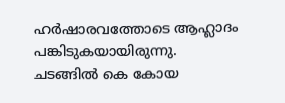ഹർഷാരവത്തോടെ ആഹ്ലാദം
പങ്കിടുകയായിരുന്നു.
ചടങ്ങിൽ കെ കോയ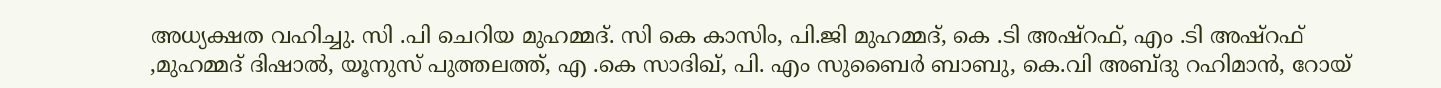അധ്യക്ഷത വഹിച്ചു. സി .പി ചെറിയ മുഹമ്മദ്. സി കെ കാസിം, പി.ജി മുഹമ്മദ്, കെ .ടി അഷ്റഫ്, എം .ടി അഷ്റഫ് ,മുഹമ്മദ് ദിഷാൽ, യൂനുസ് പുത്തലത്ത്, എ .കെ സാദിഖ്, പി. എം സുബൈർ ബാബു, കെ.വി അബ്ദു റഹിമാൻ, റോയ്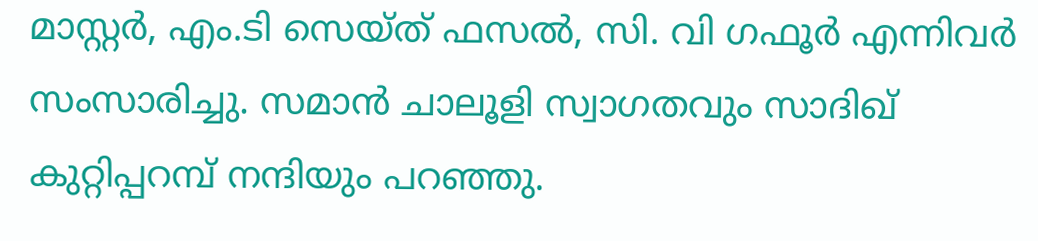മാസ്റ്റർ, എം.ടി സെയ്ത് ഫസൽ, സി. വി ഗഫൂർ എന്നിവർ സംസാരിച്ചു. സമാൻ ചാലൂളി സ്വാഗതവും സാദിഖ് കുറ്റിപ്പറമ്പ് നന്ദിയും പറഞ്ഞു.